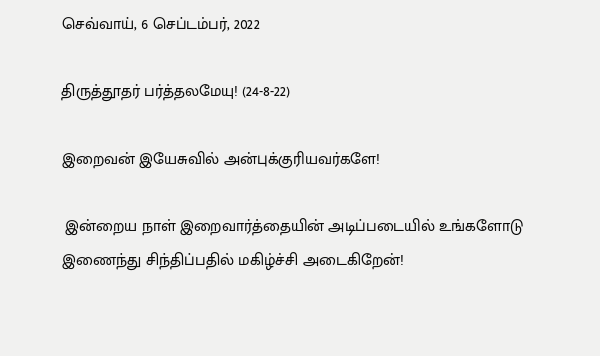செவ்வாய், 6 செப்டம்பர், 2022

திருத்தூதர் பர்த்தலமேயு! (24-8-22)

இறைவன் இயேசுவில் அன்புக்குரியவர்களே!

 இன்றைய நாள் இறைவார்த்தையின் அடிப்படையில் உங்களோடு இணைந்து சிந்திப்பதில் மகிழ்ச்சி அடைகிறேன்!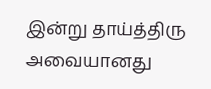இன்று தாய்த்திரு அவையானது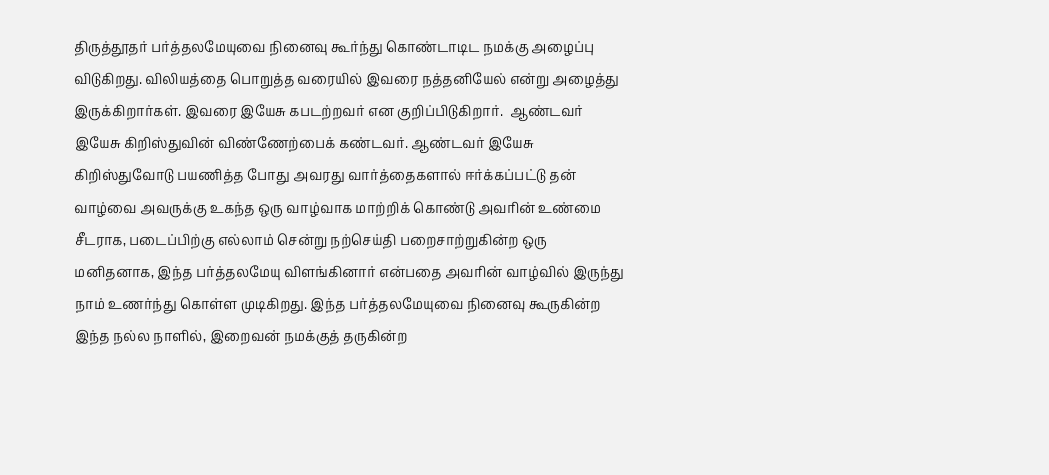திருத்தூதர் பர்த்தலமேயுவை நினைவு கூர்ந்து கொண்டாடிட நமக்கு அழைப்பு விடுகிறது. விலியத்தை பொறுத்த வரையில் இவரை நத்தனியேல் என்று அழைத்து இருக்கிறார்கள். இவரை இயேசு கபடற்றவர் என குறிப்பிடுகிறார்.  ஆண்டவர் இயேசு கிறிஸ்துவின் விண்ணேற்பைக் கண்டவர். ஆண்டவர் இயேசு கிறிஸ்துவோடு பயணித்த போது அவரது வார்த்தைகளால் ஈர்க்கப்பட்டு தன் வாழ்வை அவருக்கு உகந்த ஒரு வாழ்வாக மாற்றிக் கொண்டு அவரின் உண்மை சீடராக, படைப்பிற்கு எல்லாம் சென்று நற்செய்தி பறைசாற்றுகின்ற ஒரு மனிதனாக, இந்த பர்த்தலமேயு விளங்கினார் என்பதை அவரின் வாழ்வில் இருந்து நாம் உணர்ந்து கொள்ள முடிகிறது. இந்த பர்த்தலமேயுவை நினைவு கூருகின்ற இந்த நல்ல நாளில், இறைவன் நமக்குத் தருகின்ற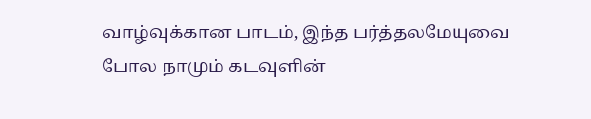வாழ்வுக்கான பாடம், இந்த பர்த்தலமேயுவை  போல நாமும் கடவுளின்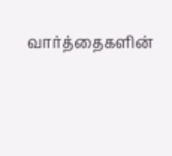வார்த்தைகளின்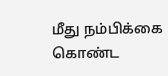மீது நம்பிக்கை கொண்ட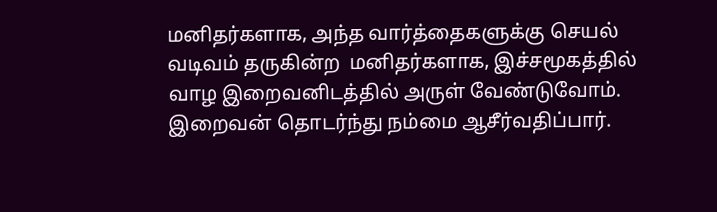மனிதர்களாக, அந்த வார்த்தைகளுக்கு செயல் வடிவம் தருகின்ற  மனிதர்களாக, இச்சமூகத்தில் வாழ இறைவனிடத்தில் அருள் வேண்டுவோம். இறைவன் தொடர்ந்து நம்மை ஆசீர்வதிப்பார்.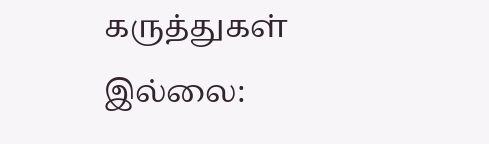கருத்துகள் இல்லை: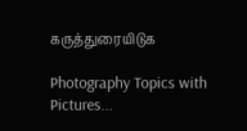கருத்துரையிடுக

Photography Topics with Pictures...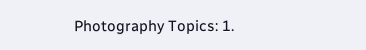Photography Topics: 1.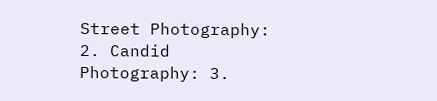Street Photography:  2. Candid Photography: 3.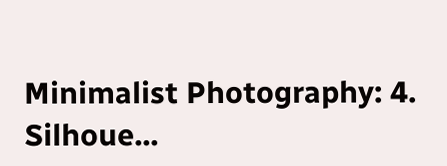Minimalist Photography: 4. Silhoue...